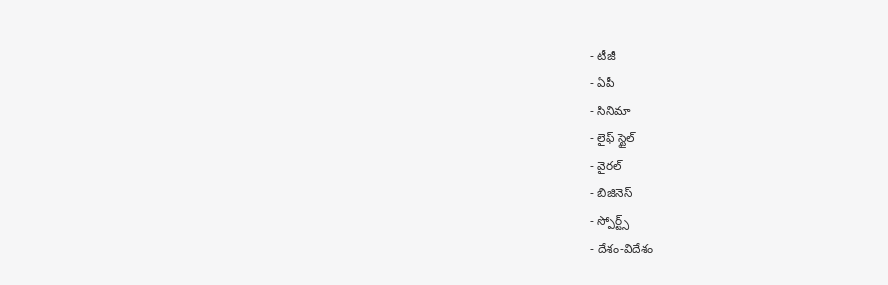- టీజీ
- ఏపీ
- సినిమా
- లైఫ్ స్టైల్
- వైరల్
- బిజినెస్
- స్పోర్ట్స్
- దేశం-విదేశం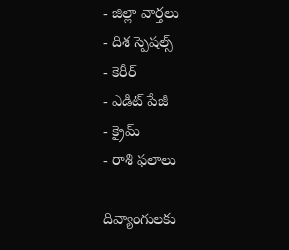- జిల్లా వార్తలు
- దిశ స్పెషల్స్
- కెరీర్
- ఎడిట్ పేజీ
- క్రైమ్
- రాశి ఫలాలు

దివ్యాంగులకు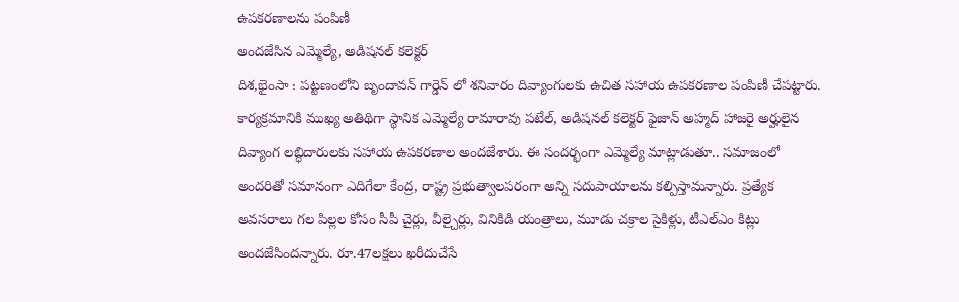ఉపకరణాలను పంపిణీ
అందజేసిన ఎమ్మెల్యే, అడిషనల్ కలెక్టర్
దిశ,భైంసా : పట్టణంలోని బృందావన్ గార్డెన్ లో శనివారం దివ్యాంగులకు ఉచిత సహాయ ఉపకరణాల పంపిణీ చేపట్టారు. కార్యక్రమానికి ముఖ్య అతిథిగా స్థానిక ఎమ్మెల్యే రామారావు పటేల్, అడిషనల్ కలెక్టర్ ఫైజాన్ అహ్మద్ హాజరై అర్హులైన దివ్యాంగ లబ్ధిదారులకు సహాయ ఉపకరణాల అందజేశారు. ఈ సందర్భంగా ఎమ్మెల్యే మాట్లాడుతూ.. సమాజంలో అందరితో సమానంగా ఎదిగేలా కేంద్ర, రాష్ట్ర ప్రభుత్వాలపరంగా అన్ని సదుపాయాలను కల్పిస్తామన్నారు. ప్రత్యేక అవసరాలు గల పిల్లల కోసం సీపీ చైర్లు, వీల్చైర్లు, వినికిడి యంత్రాలు, మూడు చక్రాల సైకిళ్లు, టీఎల్ఎం కిట్లు అందజేసిందన్నారు. రూ.47లక్షలు ఖరీదుచేసే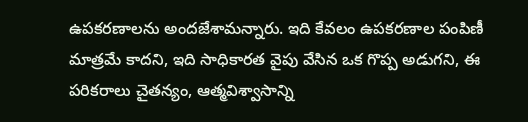ఉపకరణాలను అందజేశామన్నారు. ఇది కేవలం ఉపకరణాల పంపిణీ మాత్రమే కాదని, ఇది సాధికారత వైపు వేసిన ఒక గొప్ప అడుగని, ఈ పరికరాలు చైతన్యం, ఆత్మవిశ్వాసాన్ని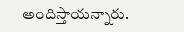అందిస్తాయన్నారు.